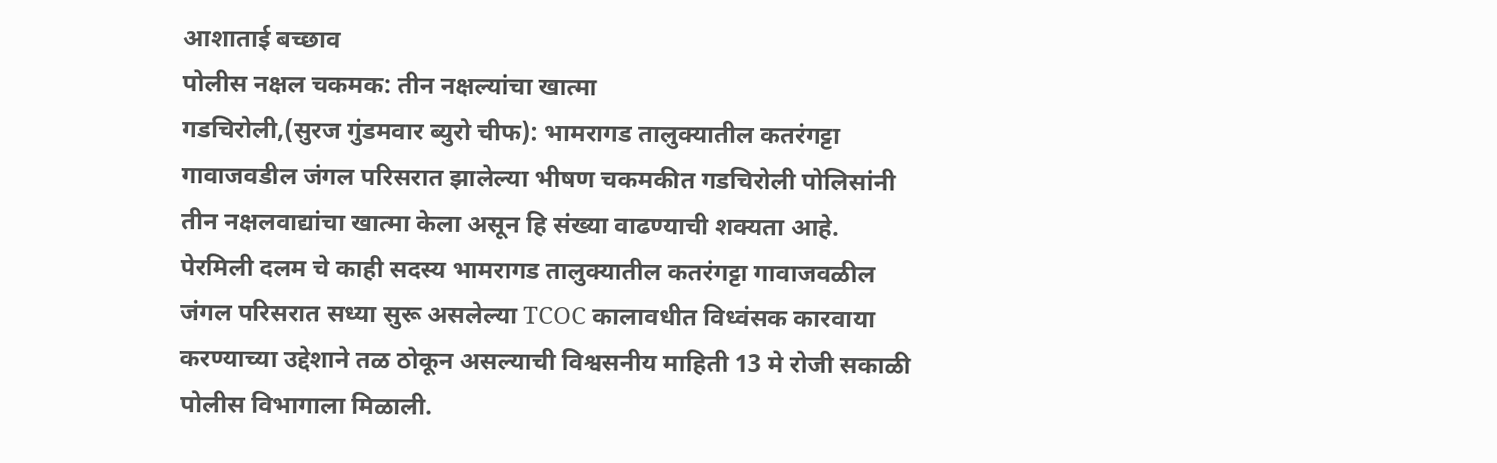आशाताई बच्छाव
पोलीस नक्षल चकमक: तीन नक्षल्यांचा खात्मा
गडचिरोली,(सुरज गुंडमवार ब्युरो चीफ): भामरागड तालुक्यातील कतरंगट्टा गावाजवडील जंगल परिसरात झालेल्या भीषण चकमकीत गडचिरोली पोलिसांनी तीन नक्षलवाद्यांचा खात्मा केला असून हि संख्या वाढण्याची शक्यता आहे.
पेरमिली दलम चे काही सदस्य भामरागड तालुक्यातील कतरंगट्टा गावाजवळील जंगल परिसरात सध्या सुरू असलेल्या TCOC कालावधीत विध्वंसक कारवाया करण्याच्या उद्देशाने तळ ठोकून असल्याची विश्वसनीय माहिती 13 मे रोजी सकाळी पोलीस विभागाला मिळाली.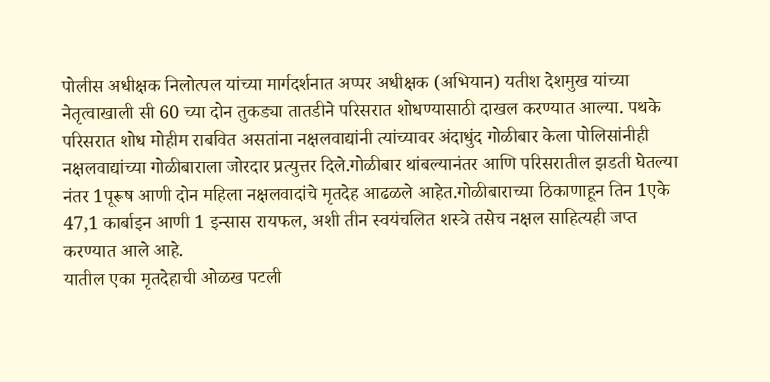पोलीस अधीक्षक निलोत्पल यांच्या मार्गदर्शनात अप्पर अधीक्षक (अभियान) यतीश देशमुख यांच्या नेतृत्वाखाली सी 60 च्या दोन तुकड्या तातडीने परिसरात शोधण्यासाठी दाखल करण्यात आल्या. पथके परिसरात शोध मोहीम राबवित असतांना नक्षलवाद्यांनी त्यांच्यावर अंदाधुंद गोळीबार केला पोलिसांनीही नक्षलवाद्यांच्या गोळीबाराला जोरदार प्रत्युत्तर दिले.गोळीबार थांबल्यानंतर आणि परिसरातील झडती घेतल्या नंतर 1पूरूष आणी दोन महिला नक्षलवादांचे मृतदेह आढळले आहेत.गोळीबाराच्या ठिकाणाहून तिन 1एके 47,1 कार्बाइन आणी 1 इन्सास रायफल, अशी तीन स्वयंचलित शस्त्रे तसेच नक्षल साहित्यही जप्त करण्यात आले आहे.
यातील एका मृतदेहाची ओळख पटली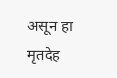असून हा मृतदेह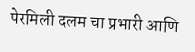पेरमिली दलम चा प्रभारी आणि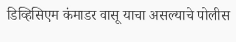डिव्हिसिएम कंमाडर वासू याचा असल्याचे पोलीस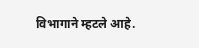विभागाने म्हटले आहे.